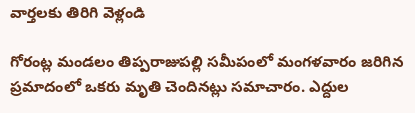వార్తలకు తిరిగి వెళ్లండి

గోరంట్ల మండలం తిప్పరాజుపల్లి సమీపంలో మంగళవారం జరిగిన ప్రమాదంలో ఒకరు మృతి చెందినట్లు సమాచారం. ఎద్దుల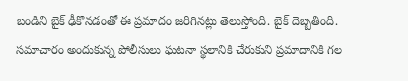బండిని బైక్ ఢీకొనడంతో ఈ ప్రమాదం జరిగినట్లు తెలుస్తోంది. బైక్ దెబ్బతింది.
సమాచారం అందుకున్న పోలీసులు ఘటనా స్థలానికి చేరుకుని ప్రమాదానికి గల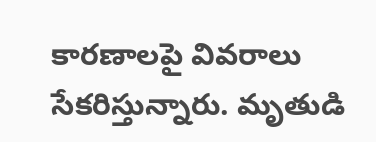కారణాలపై వివరాలు సేకరిస్తున్నారు. మృతుడి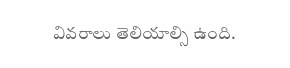వివరాలు తెలియాల్సి ఉంది.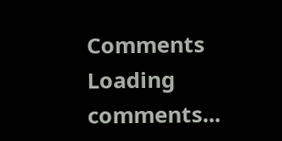Comments
Loading comments...